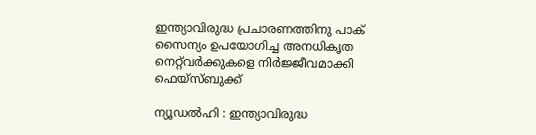ഇന്ത്യാവിരുദ്ധ പ്രചാരണത്തിനു പാക് സൈന്യം ഉപയോഗിച്ച അനധികൃത നെറ്റ്‌വർക്കുകളെ നിർജ്ജീവമാക്കി ഫെയ്സ്ബുക്ക്

ന്യൂഡൽഹി : ഇന്ത്യാവിരുദ്ധ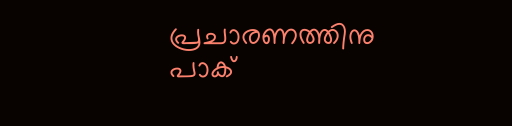പ്രചാരണത്തിനു പാക്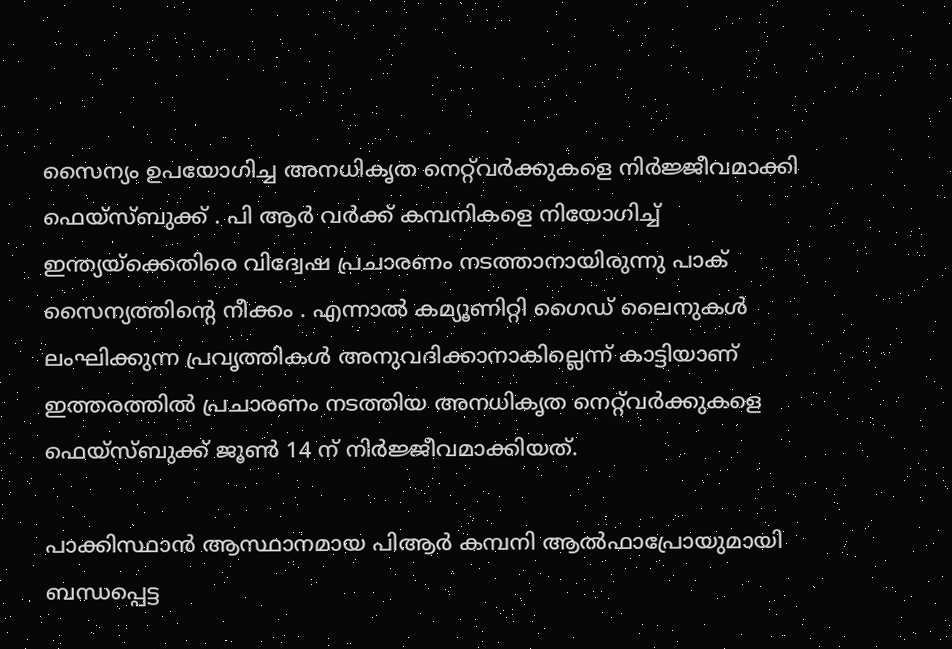സൈന്യം ഉപയോഗിച്ച അനധികൃത നെറ്റ്‌വർക്കുകളെ നിർജ്ജീവമാക്കി ഫെയ്സ്ബുക്ക് . പി ആർ വർക്ക് കമ്പനികളെ നിയോഗിച്ച് ഇന്ത്യയ്ക്കെതിരെ വിദ്വേഷ പ്രചാരണം നടത്താനായിരുന്നു പാക് സൈന്യത്തിന്റെ നീക്കം . എന്നാൽ കമ്യൂണിറ്റി ഗൈഡ് ലൈനുകൾ ലംഘിക്കുന്ന പ്രവൃത്തികൾ അനുവദിക്കാനാകില്ലെന്ന് കാട്ടിയാണ് ഇത്തരത്തിൽ പ്രചാരണം നടത്തിയ അനധികൃത നെറ്റ്‌വർക്കുകളെ ഫെയ്സ്ബുക്ക് ജൂൺ 14 ന് നിർജ്ജീവമാക്കിയത്.

പാക്കിസ്ഥാൻ ആസ്ഥാനമായ പിആർ കമ്പനി ആൽഫാപ്രോയുമായി ബന്ധപ്പെട്ട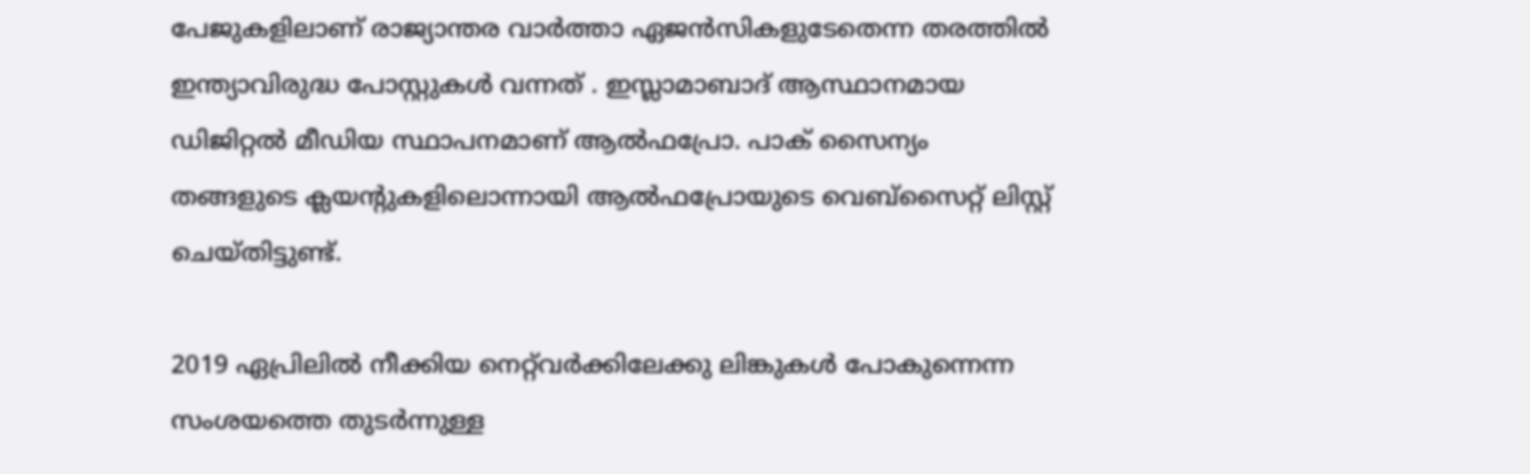പേജുകളിലാണ് രാജ്യാന്തര വാർത്താ ഏജൻസികളുടേതെന്ന തരത്തിൽ ഇന്ത്യാവിരുദ്ധ പോസ്റ്റുകൾ വന്നത് . ഇസ്ലാമാബാദ് ആസ്ഥാനമായ ഡിജിറ്റൽ മീഡിയ സ്ഥാപനമാണ് ആൽഫപ്രോ. പാക് സൈന്യം തങ്ങളുടെ ക്ലയന്റുകളിലൊന്നായി ആൽഫപ്രോയുടെ വെബ്‌സൈറ്റ് ലിസ്റ്റ് ചെയ്തിട്ടുണ്ട്.

2019 ഏപ്രിലിൽ നീക്കിയ നെറ്റ്‌വർക്കിലേക്കു ലിങ്കുകൾ പോകുന്നെന്ന സംശയത്തെ തുടർന്നുള്ള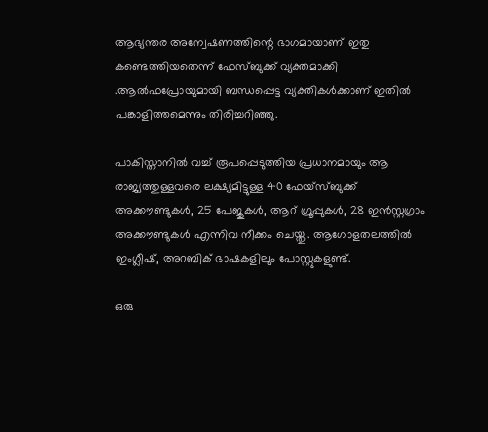ആഭ്യന്തര അന്വേഷണത്തിന്റെ ഭാഗമായാണ് ഇതു കണ്ടെത്തിയതെന്ന് ഫേസ്ബുക്ക് വ്യക്തമാക്കി .ആൽഫപ്രോയുമായി ബന്ധപ്പെട്ട വ്യക്തികൾക്കാണ് ഇതിൽ പങ്കാളിത്തമെന്നും തിരിച്ചറിഞ്ഞു.

പാകിസ്താനിൽ വച്ച് രൂപപ്പെടുത്തിയ പ്രധാനമായും ആ രാജ്യത്തുള്ളവരെ ലക്ഷ്യമിട്ടുള്ള 40 ഫേയ്സ്ബുക്ക് അക്കൗണ്ടുകൾ, 25 പേജുകൾ, ആറ് ഗ്രൂപ്പുകൾ, 28 ഇൻസ്റ്റഗ്രാം അക്കൗണ്ടുകൾ എന്നിവ നീക്കം ചെയ്തു. ആഗോളതലത്തിൽ ഇംഗ്ലീഷ്, അറബിക് ഭാഷകളിലും പോസ്റ്റുകളുണ്ട്.

ഒരു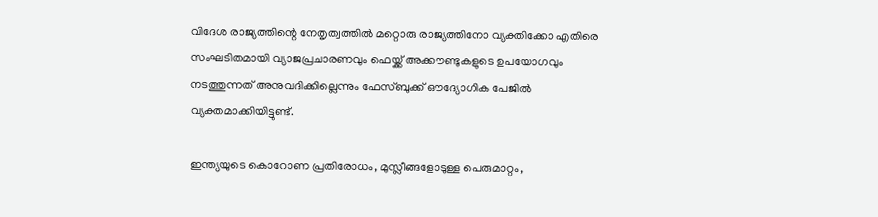വിദേശ രാജ്യത്തിന്റെ നേതൃത്വത്തിൽ മറ്റൊരു രാജ്യത്തിനോ വ്യക്തിക്കോ എതിരെ സംഘടിതമായി വ്യാജപ്രചാരണവും ഫെയ്ക്ക് അക്കൗണ്ടുകളുടെ ഉപയോഗവും നടത്തുന്നത് അനുവദിക്കില്ലെന്നും ഫേസ്ബുക്ക് ഔദ്യോഗിക പേജിൽ വ്യക്തമാക്കിയിട്ടുണ്ട്.

ഇന്ത്യയുടെ കൊറോണ പ്രതിരോധം, മുസ്ലീങ്ങളോടുള്ള പെരുമാറ്റം,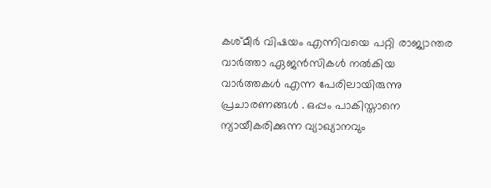കശ്മീർ വിഷയം എന്നിവയെ പറ്റി രാജ്യാന്തര വാർത്താ ഏജൻസികൾ നൽകിയ വാർത്തകൾ എന്ന പേരിലായിരുന്നു പ്രചാരണങ്ങൾ . ഒപ്പം പാകിസ്താനെ ന്യായീകരിക്കുന്ന വ്യാഖ്യാനവും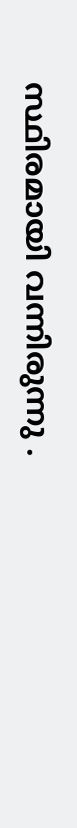സ്ഥിരമായി വന്നിരുന്നു .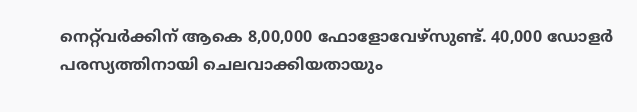നെറ്റ്‌വർക്കിന് ആകെ 8,00,000 ഫോളോവേഴ്‌സുണ്ട്. 40,000 ഡോളർ പരസ്യത്തിനായി ചെലവാക്കിയതായും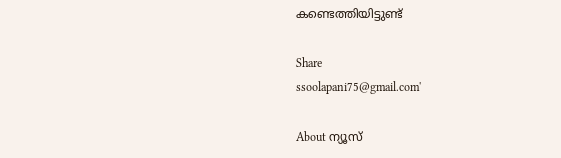കണ്ടെത്തിയിട്ടുണ്ട്

Share
ssoolapani75@gmail.com'

About ന്യൂസ്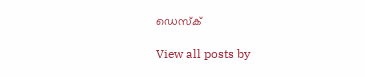ഡെസ്ക്

View all posts by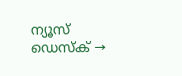ന്യൂസ് ഡെസ്ക് →